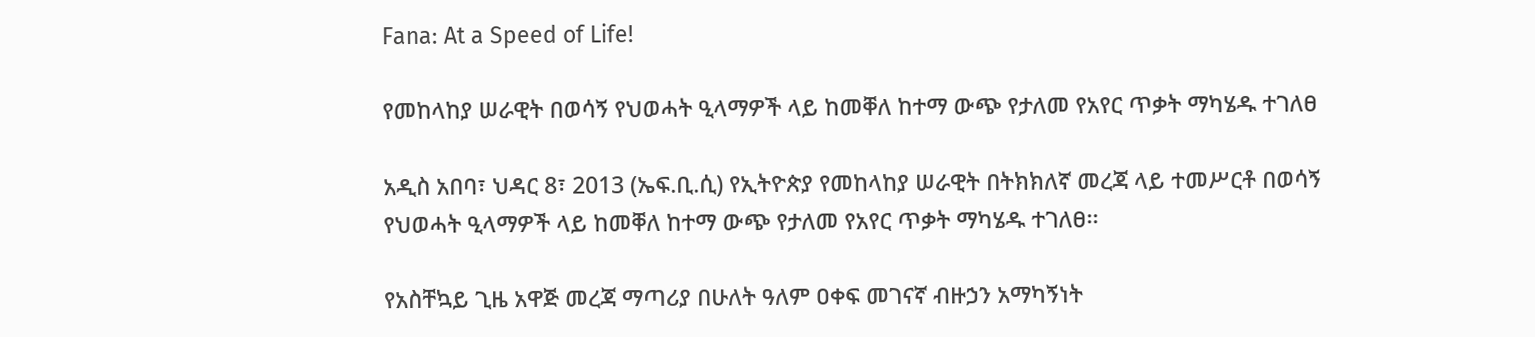Fana: At a Speed of Life!

የመከላከያ ሠራዊት በወሳኝ የህወሓት ዒላማዎች ላይ ከመቐለ ከተማ ውጭ የታለመ የአየር ጥቃት ማካሄዱ ተገለፀ

አዲስ አበባ፣ ህዳር 8፣ 2013 (ኤፍ.ቢ.ሲ) የኢትዮጵያ የመከላከያ ሠራዊት በትክክለኛ መረጃ ላይ ተመሥርቶ በወሳኝ የህወሓት ዒላማዎች ላይ ከመቐለ ከተማ ውጭ የታለመ የአየር ጥቃት ማካሄዱ ተገለፀ፡፡

የአስቸኳይ ጊዜ አዋጅ መረጃ ማጣሪያ በሁለት ዓለም ዐቀፍ መገናኛ ብዙኃን አማካኝነት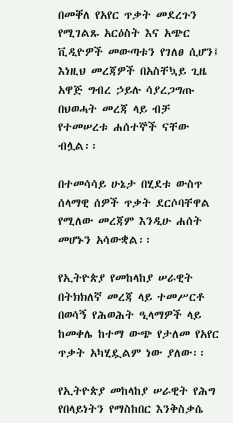በመቐለ የአየር ጥቃት መደረጉን የሚገልጹ አርዕስት እና አጭር ቪዲዮዎች መውጣቱን የገለፀ ሲሆን፤ እነዚህ መረጃዎች በአስቸኳይ ጊዜ አዋጅ ግብረ ኃይሉ ሳያረጋግጡ በህወሓት መረጃ ላይ ብቻ የተመሠረቱ ሐሰተኞች ናቸው ብሏል፡፡

በተመሳሳይ ሁኔታ በሂደቱ ውስጥ ሰላማዊ ሰዎች ጥቃት ደርሶባቸዋል የሚለው መረጃም እንዲሁ ሐሰት መሆኑን አሳውቋል፡፡

የኢትዮጵያ የመከላከያ ሠራዊት በትክክለኛ መረጃ ላይ ተመሥርቶ በወሳኝ የሕወሕት ዒላማዎች ላይ ከመቀሌ ከተማ ውጭ የታለመ የአየር ጥቃት አካሂዷልም ነው ያለው፡፡

የኢትዮጵያ መከላከያ ሠራዊት የሕግ የበላይነትን የማስከበር እንቅስቃሴ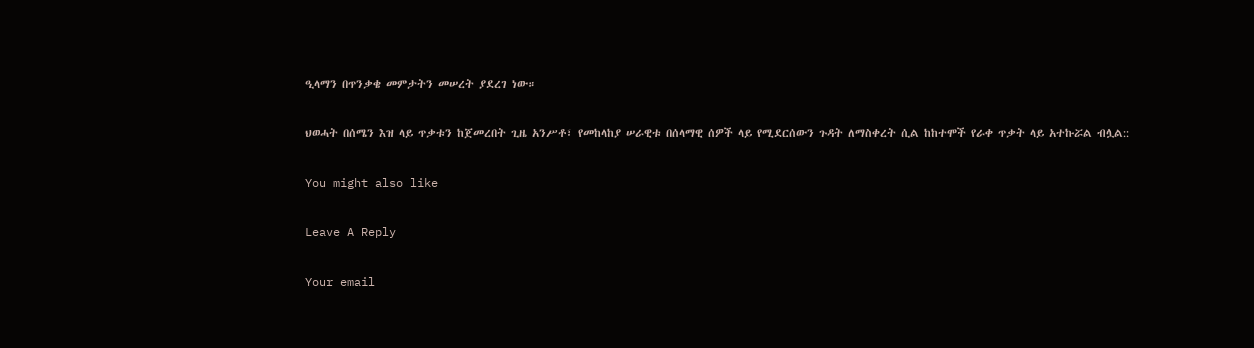ዒላማን በጥንቃቄ መምታትን መሠረት ያደረገ ነው።

ህወሓት በሰሜን እዝ ላይ ጥቃቱን ከጀመረበት ጊዜ አንሥቶ፣ የመከላከያ ሠራዊቱ በሰላማዊ ሰዎች ላይ የሚደርሰውን ጉዳት ለማስቀረት ሲል ከከተሞች የራቀ ጥቃት ላይ አተኩሯል ብሏል::

You might also like

Leave A Reply

Your email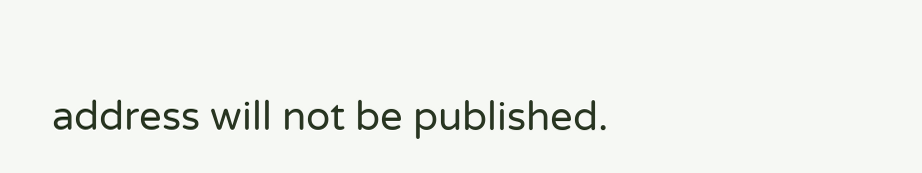address will not be published.